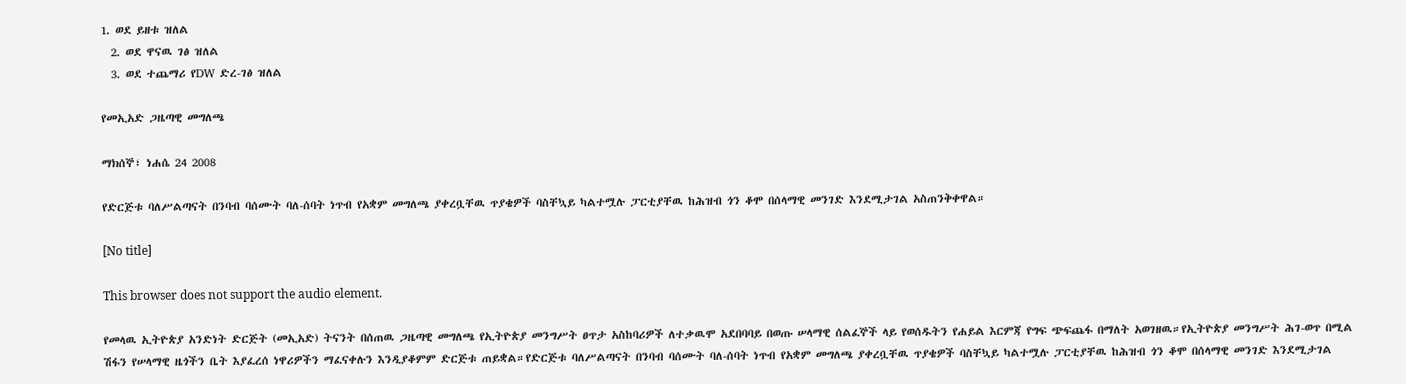1. ወደ ይዘቱ ዝለል
  2. ወደ ዋናዉ ገፅ ዝለል
  3. ወደ ተጨማሪ የDW ድረ-ገፅ ዝለል

የመኢአድ ጋዜጣዊ መግለጫ

ማክሰኞ፣ ነሐሴ 24 2008

የድርጅቱ ባለሥልጣናት በንባብ ባሰሙት ባለ-ሰባት ነጥብ የአቋም መግለጫ ያቀረቧቸዉ ጥያቄዎች ባስቸኳይ ካልተሟሉ ፓርቲያቸዉ ከሕዝብ ጎን ቆሞ በሰላማዊ መንገድ እንደሚታገል አስጠንቅቀዋል።

[No title]

This browser does not support the audio element.

የመላዉ ኢትዮጵያ አንድነት ድርጅት (መኢአድ) ትናንት በሰጠዉ ጋዜጣዊ መግለጫ የኢትዮጵያ መንግሥት ፀጥታ አስከባሪዎች ለተቃዉሞ አደበባባይ በወጡ ሠላማዊ ሰልፈኞች ላይ የወሰዱትን የሐይል እርምጃ የግፍ ጭፍጨፋ በማለት አወገዘዉ።የኢትዮጵያ መንግሥት ሕገ-ወጥ በሚል ሽፋን የሠላማዊ ዜጎችን ቤት እያፈረሰ ነዋሪዎችን ማፈናቀሉን እንዲያቆምም ድርጅቱ ጠይቋል።የድርጅቱ ባለሥልጣናት በንባብ ባሰሙት ባለ-ሰባት ነጥብ የአቋም መግለጫ ያቀረቧቸዉ ጥያቄዎች ባስቸኳይ ካልተሟሉ ፓርቲያቸዉ ከሕዝብ ጎን ቆሞ በሰላማዊ መንገድ እንደሚታገል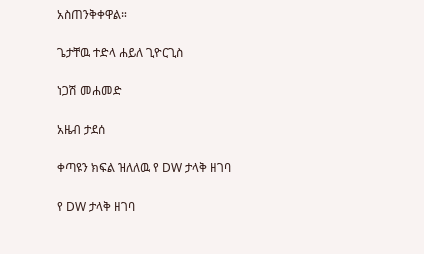አስጠንቅቀዋል።

ጌታቸዉ ተድላ ሐይለ ጊዮርጊስ

ነጋሽ መሐመድ

አዜብ ታደሰ

ቀጣዩን ክፍል ዝለለዉ የ DW ታላቅ ዘገባ

የ DW ታላቅ ዘገባ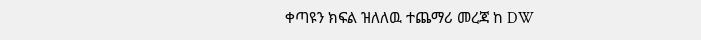ቀጣዩን ክፍል ዝለለዉ ተጨማሪ መረጃ ከ DW